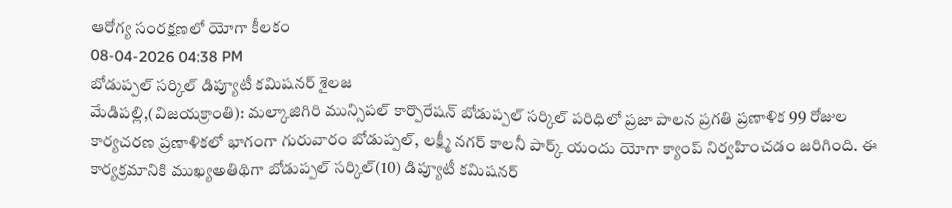ఆరోగ్య సంరక్షణలో యోగా కీలకం
08-04-2026 04:38 PM
బోడుప్పల్ సర్కిల్ డిప్యూటీ కమిషనర్ శైలజ
మేడిపల్లి,(విజయక్రాంతి): మల్కాజిగిరి మున్సిపల్ కార్పొరేషన్ బోడుప్పల్ సర్కిల్ పరిధిలో ప్రజా పాలన ప్రగతి ప్రణాళిక 99 రోజుల కార్యచరణ ప్రణాళికలో భాగంగా గురువారం బోడుప్పల్, లక్ష్మీ నగర్ కాలనీ పార్క్ యందు యోగా క్యాంప్ నిర్వహించడం జరిగింది. ఈ కార్యక్రమానికి ముఖ్యఅతిథిగా బోడుప్పల్ సర్కిల్(10) డిప్యూటీ కమిషనర్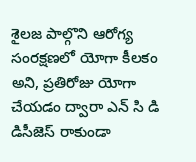శైలజ పాల్గొని ఆరోగ్య సంరక్షణలో యోగా కీలకం అని, ప్రతిరోజు యోగా చేయడం ద్వారా ఎన్ సి డి డిసీజెస్ రాకుండా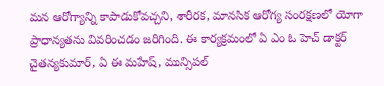మన ఆరోగ్యాన్ని కాపాడుకోవచ్చని, శారీరక, మానసిక ఆరోగ్య సంరక్షణలో యోగా ప్రాధాన్యతను వివరించడం జరిగింది. ఈ కార్యక్రమంలో ఏ ఎం ఓ హెచ్ డాక్టర్ చైతన్యకుమార్, ఏ ఈ మహేష్, మున్సిపల్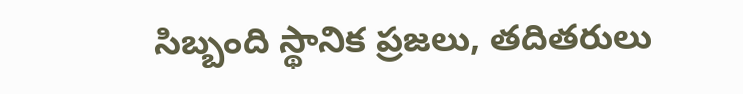సిబ్బంది స్థానిక ప్రజలు, తదితరులు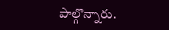పాల్గొన్నారు.